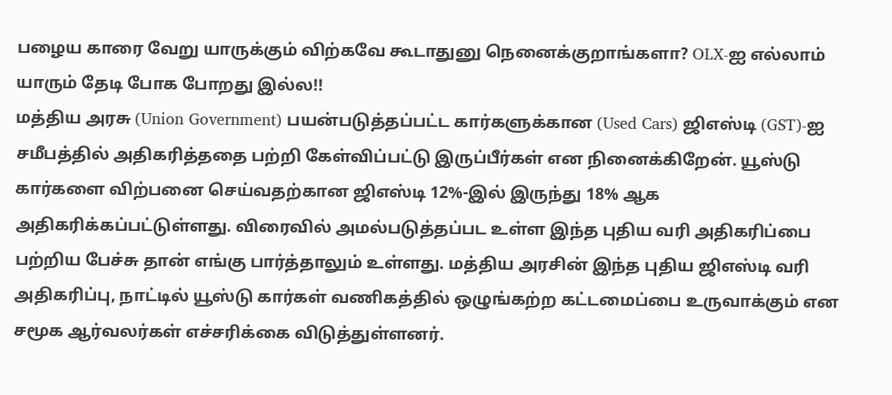பழைய காரை வேறு யாருக்கும் விற்கவே கூடாதுனு நெனைக்குறாங்களா? OLX-ஐ எல்லாம் யாரும் தேடி போக போறது இல்ல!!
மத்திய அரசு (Union Government) பயன்படுத்தப்பட்ட கார்களுக்கான (Used Cars) ஜிஎஸ்டி (GST)-ஐ சமீபத்தில் அதிகரித்ததை பற்றி கேள்விப்பட்டு இருப்பீர்கள் என நினைக்கிறேன். யூஸ்டு கார்களை விற்பனை செய்வதற்கான ஜிஎஸ்டி 12%-இல் இருந்து 18% ஆக அதிகரிக்கப்பட்டுள்ளது. விரைவில் அமல்படுத்தப்பட உள்ள இந்த புதிய வரி அதிகரிப்பை பற்றிய பேச்சு தான் எங்கு பார்த்தாலும் உள்ளது. மத்திய அரசின் இந்த புதிய ஜிஎஸ்டி வரி அதிகரிப்பு, நாட்டில் யூஸ்டு கார்கள் வணிகத்தில் ஒழுங்கற்ற கட்டமைப்பை உருவாக்கும் என சமூக ஆர்வலர்கள் எச்சரிக்கை விடுத்துள்ளனர்.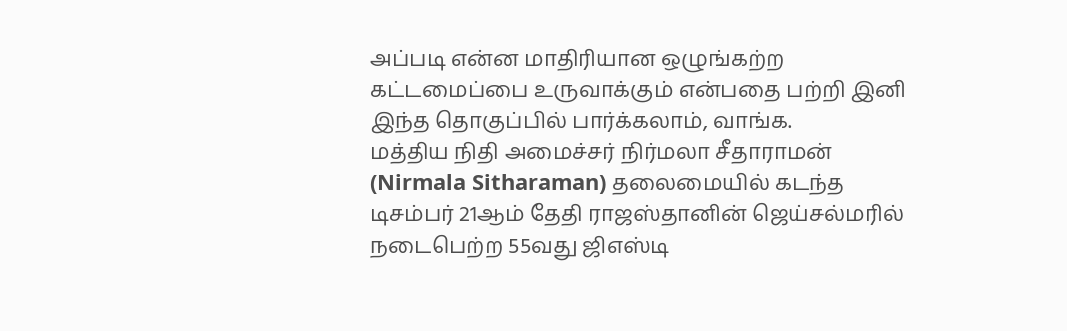அப்படி என்ன மாதிரியான ஒழுங்கற்ற கட்டமைப்பை உருவாக்கும் என்பதை பற்றி இனி இந்த தொகுப்பில் பார்க்கலாம், வாங்க.
மத்திய நிதி அமைச்சர் நிர்மலா சீதாராமன் (Nirmala Sitharaman) தலைமையில் கடந்த டிசம்பர் 21ஆம் தேதி ராஜஸ்தானின் ஜெய்சல்மரில் நடைபெற்ற 55வது ஜிஎஸ்டி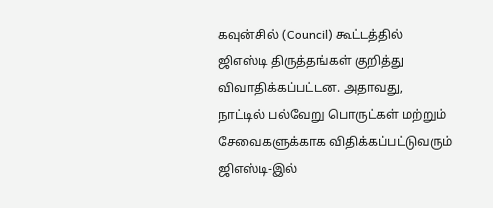கவுன்சில் (Council) கூட்டத்தில் ஜிஎஸ்டி திருத்தங்கள் குறித்து விவாதிக்கப்பட்டன. அதாவது, நாட்டில் பல்வேறு பொருட்கள் மற்றும் சேவைகளுக்காக விதிக்கப்பட்டுவரும் ஜிஎஸ்டி-இல்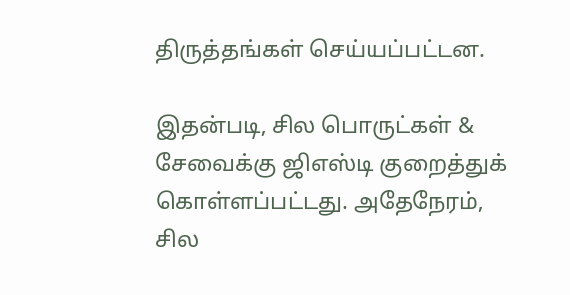திருத்தங்கள் செய்யப்பட்டன.

இதன்படி, சில பொருட்கள் & சேவைக்கு ஜிஎஸ்டி குறைத்துக் கொள்ளப்பட்டது. அதேநேரம், சில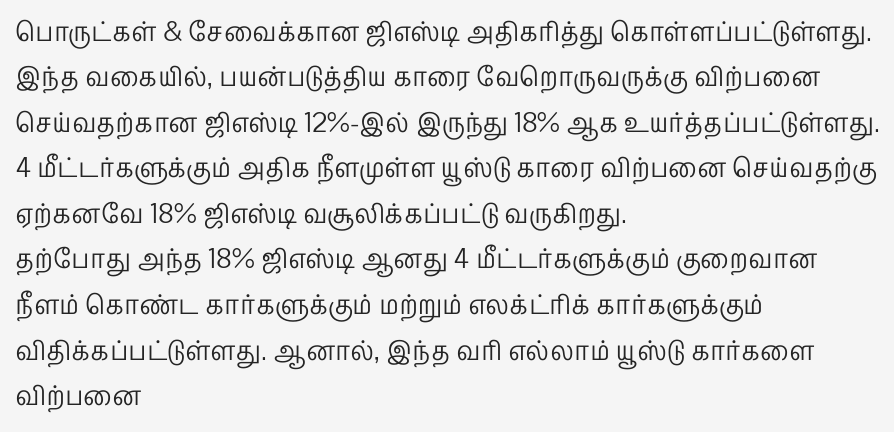பொருட்கள் & சேவைக்கான ஜிஎஸ்டி அதிகரித்து கொள்ளப்பட்டுள்ளது. இந்த வகையில், பயன்படுத்திய காரை வேறொருவருக்கு விற்பனை செய்வதற்கான ஜிஎஸ்டி 12%-இல் இருந்து 18% ஆக உயர்த்தப்பட்டுள்ளது. 4 மீட்டர்களுக்கும் அதிக நீளமுள்ள யூஸ்டு காரை விற்பனை செய்வதற்கு ஏற்கனவே 18% ஜிஎஸ்டி வசூலிக்கப்பட்டு வருகிறது.
தற்போது அந்த 18% ஜிஎஸ்டி ஆனது 4 மீட்டர்களுக்கும் குறைவான நீளம் கொண்ட கார்களுக்கும் மற்றும் எலக்ட்ரிக் கார்களுக்கும் விதிக்கப்பட்டுள்ளது. ஆனால், இந்த வரி எல்லாம் யூஸ்டு கார்களை விற்பனை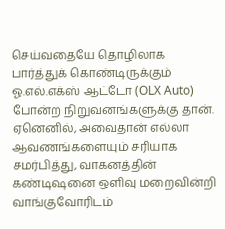செய்வதையே தொழிலாக பார்த்துக் கொண்டிருக்கும் ஓ.எல்.எக்ஸ் ஆட்டோ (OLX Auto) போன்ற நிறுவனங்களுக்கு தான். ஏனெனில், அவைதான் எல்லா ஆவணங்களையும் சரியாக சமர்பித்து, வாகனத்தின் கண்டிஷனை ஒளிவு மறைவின்றி வாங்குவோரிடம்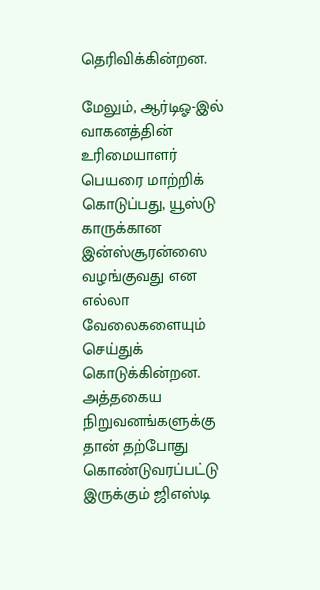தெரிவிக்கின்றன.

மேலும், ஆர்டிஓ-இல் வாகனத்தின் உரிமையாளர் பெயரை மாற்றிக் கொடுப்பது, யூஸ்டு காருக்கான இன்ஸ்சூரன்ஸை வழங்குவது என எல்லா வேலைகளையும் செய்துக் கொடுக்கின்றன. அத்தகைய நிறுவனங்களுக்கு தான் தற்போது கொண்டுவரப்பட்டு இருக்கும் ஜிஎஸ்டி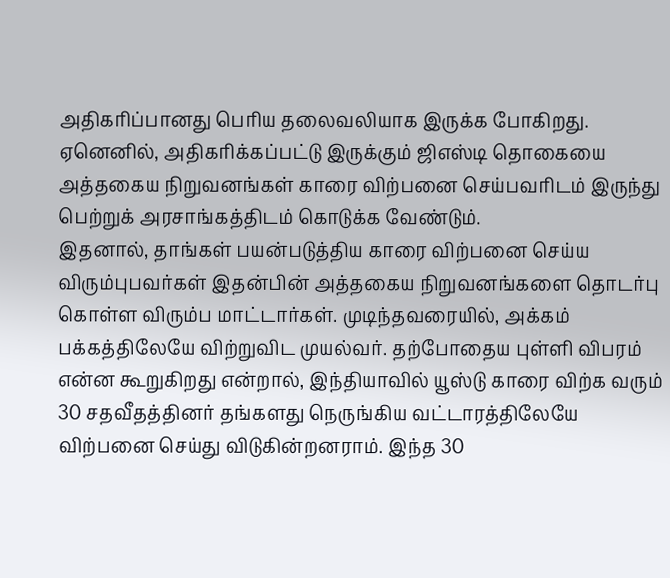அதிகரிப்பானது பெரிய தலைவலியாக இருக்க போகிறது. ஏனெனில், அதிகரிக்கப்பட்டு இருக்கும் ஜிஎஸ்டி தொகையை அத்தகைய நிறுவனங்கள் காரை விற்பனை செய்பவரிடம் இருந்து பெற்றுக் அரசாங்கத்திடம் கொடுக்க வேண்டும்.
இதனால், தாங்கள் பயன்படுத்திய காரை விற்பனை செய்ய விரும்புபவர்கள் இதன்பின் அத்தகைய நிறுவனங்களை தொடர்பு கொள்ள விரும்ப மாட்டார்கள். முடிந்தவரையில், அக்கம் பக்கத்திலேயே விற்றுவிட முயல்வர். தற்போதைய புள்ளி விபரம் என்ன கூறுகிறது என்றால், இந்தியாவில் யூஸ்டு காரை விற்க வரும் 30 சதவீதத்தினர் தங்களது நெருங்கிய வட்டாரத்திலேயே விற்பனை செய்து விடுகின்றனராம். இந்த 30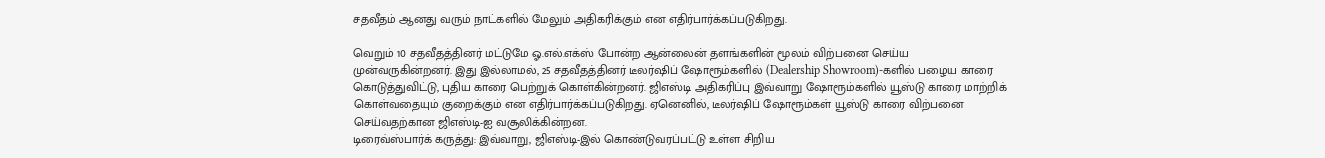சதவீதம் ஆனது வரும் நாட்களில் மேலும் அதிகரிக்கும் என எதிர்பார்க்கப்படுகிறது.

வெறும் 10 சதவீதத்தினர் மட்டுமே ஓ.எல்.எக்ஸ் போன்ற ஆன்லைன் தளங்களின் மூலம் விற்பனை செய்ய முன்வருகின்றனர். இது இல்லாமல், 25 சதவீதத்தினர் டீலர்ஷிப் ஷோரூம்களில் (Dealership Showroom)-களில் பழைய காரை கொடுத்துவிட்டு, புதிய காரை பெற்றுக் கொள்கின்றனர். ஜிஎஸ்டி அதிகரிப்பு இவ்வாறு ஷோரூம்களில் யூஸ்டு காரை மாற்றிக் கொள்வதையும் குறைக்கும் என எதிர்பார்க்கப்படுகிறது. ஏனெனில், டீலர்ஷிப் ஷோரூம்கள் யூஸ்டு காரை விற்பனை செய்வதற்கான ஜிஎஸ்டி-ஐ வசூலிக்கின்றன.
டிரைவ்ஸ்பார்க் கருத்து: இவ்வாறு, ஜிஎஸ்டி-இல் கொண்டுவரப்பட்டு உள்ள சிறிய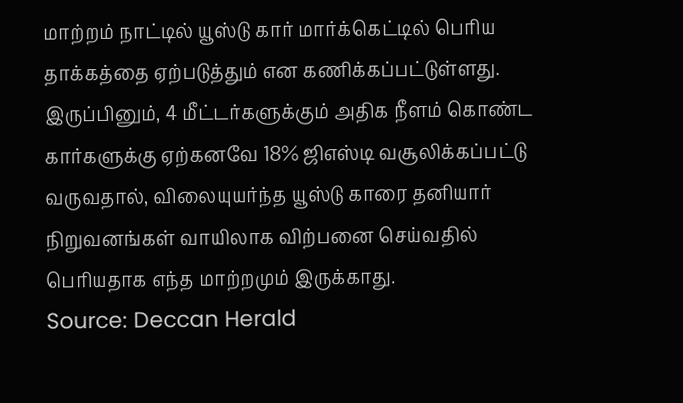மாற்றம் நாட்டில் யூஸ்டு கார் மார்க்கெட்டில் பெரிய தாக்கத்தை ஏற்படுத்தும் என கணிக்கப்பட்டுள்ளது. இருப்பினும், 4 மீட்டர்களுக்கும் அதிக நீளம் கொண்ட கார்களுக்கு ஏற்கனவே 18% ஜிஎஸ்டி வசூலிக்கப்பட்டு வருவதால், விலையுயர்ந்த யூஸ்டு காரை தனியார் நிறுவனங்கள் வாயிலாக விற்பனை செய்வதில் பெரியதாக எந்த மாற்றமும் இருக்காது.
Source: Deccan Herald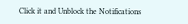Click it and Unblock the Notifications